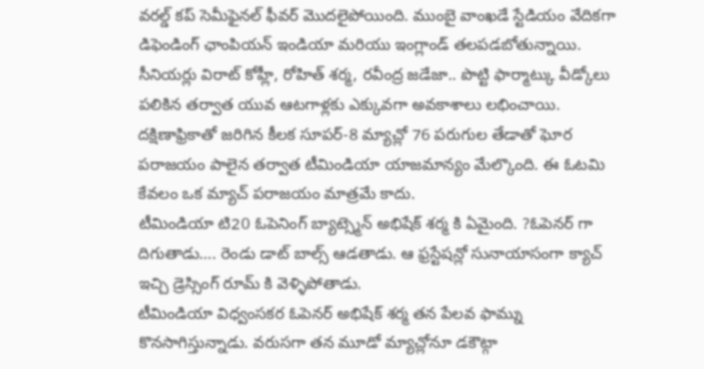వరల్డ్ కప్ సెమీఫైనల్ ఫీవర్ మొదలైపోయింది. ముంబై వాంఖడే స్టేడియం వేదికగా డిఫెండింగ్ ఛాంపియన్ ఇండియా మరియు ఇంగ్లాండ్ తలపడబోతున్నాయి.
సీనియర్లు విరాట్ కోహ్లీ, రోహిత్ శర్మ, రవీంద్ర జడేజా.. పొట్టి ఫార్మాట్కు వీడ్కోలు పలికిన తర్వాత యువ ఆటగాళ్లకు ఎక్కువగా అవకాశాలు లభించాయి.
దక్షిణాఫ్రికాతో జరిగిన కీలక సూపర్-8 మ్యాచ్లో 76 పరుగుల తేడాతో ఘోర పరాజయం పాలైన తర్వాత టీమిండియా యాజమాన్యం మేల్కొంది. ఈ ఓటమి కేవలం ఒక మ్యాచ్ పరాజయం మాత్రమే కాదు.
టీమిండియా టి20 ఓపెనింగ్ బ్యాట్స్మెన్ అభిషేక్ శర్మ కి ఏమైంది. ?ఓపెనర్ గా దిగుతాడు…. రెండు డాట్ బాల్స్ ఆడతాడు. ఆ ఫ్రస్టేషన్లో సునాయాసంగా క్యాచ్ ఇచ్చి డ్రెస్సింగ్ రూమ్ కి వెళ్ళిపోతాడు.
టీమిండియా విధ్వంసకర ఓపెనర్ అభిషేక్ శర్మ తన పేలవ ఫామ్ను కొనసాగిస్తున్నాడు. వరుసగా తన మూడో మ్యాచ్లోనూ డకౌట్గా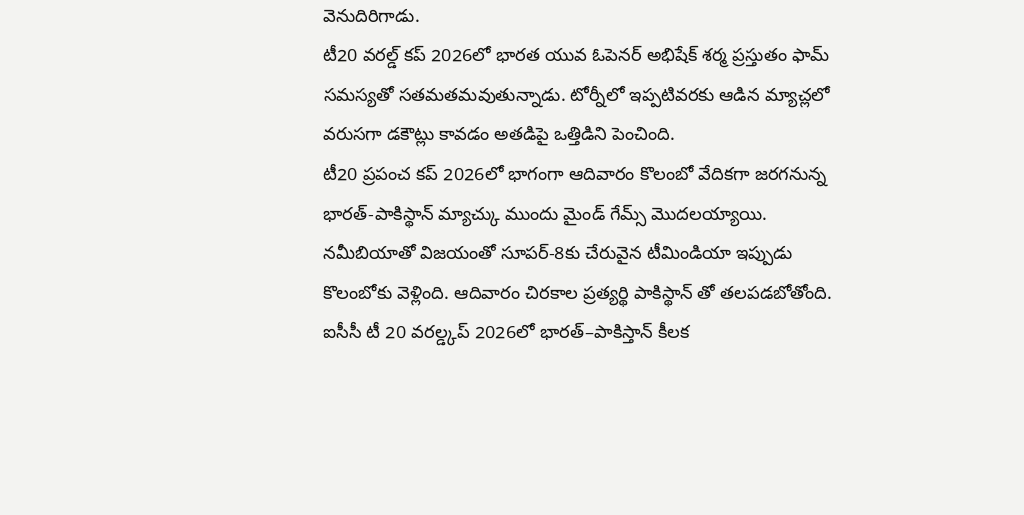వెనుదిరిగాడు.
టీ20 వరల్డ్ కప్ 2026లో భారత యువ ఓపెనర్ అభిషేక్ శర్మ ప్రస్తుతం ఫామ్ సమస్యతో సతమతమవుతున్నాడు. టోర్నీలో ఇప్పటివరకు ఆడిన మ్యాచ్లలో వరుసగా డకౌట్లు కావడం అతడిపై ఒత్తిడిని పెంచింది.
టీ20 ప్రపంచ కప్ 2026లో భాగంగా ఆదివారం కొలంబో వేదికగా జరగనున్న భారత్-పాకిస్థాన్ మ్యాచ్కు ముందు మైండ్ గేమ్స్ మొదలయ్యాయి.
నమీబియాతో విజయంతో సూపర్-8కు చేరువైన టీమిండియా ఇప్పుడు కొలంబోకు వెళ్లింది. ఆదివారం చిరకాల ప్రత్యర్థి పాకిస్థాన్ తో తలపడబోతోంది.
ఐసీసీ టీ 20 వరల్డ్కప్ 2026లో భారత్–పాకిస్తాన్ కీలక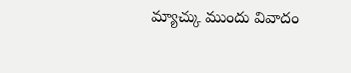మ్యాచ్కు ముందు వివాదం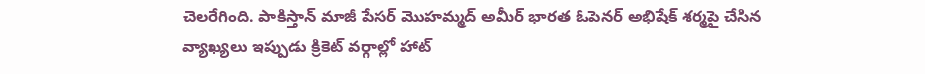చెలరేగింది. పాకిస్తాన్ మాజీ పేసర్ మొహమ్మద్ అమీర్ భారత ఓపెనర్ అభిషేక్ శర్మపై చేసిన వ్యాఖ్యలు ఇప్పుడు క్రికెట్ వర్గాల్లో హాట్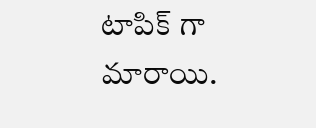టాపిక్ గా మారాయి.